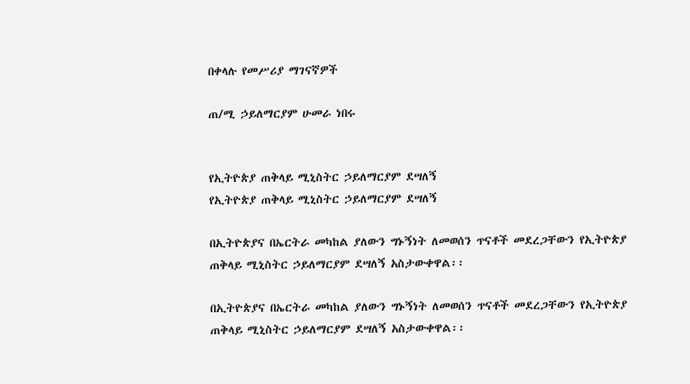በቀላሉ የመሥሪያ ማገናኛዎች

ጠ/ሚ ኃይለማርያም ሁመራ ነበሩ


የኢትዮጵያ ጠቅላይ ሚኒስትር ኃይለማርያም ደሣለኝ
የኢትዮጵያ ጠቅላይ ሚኒስትር ኃይለማርያም ደሣለኝ

በኢትዮጵያና በኤርትራ መካከል ያለውን ግኑኝነት ለመወሰን ጥናቶች መደረጋቸውን የኢትዮጵያ ጠቅላይ ሚኒስትር ኃይለማርያም ደሣለኝ አስታውቀዋል፡፡

በኢትዮጵያና በኤርትራ መካከል ያለውን ግኑኝነት ለመወሰን ጥናቶች መደረጋቸውን የኢትዮጵያ ጠቅላይ ሚኒስትር ኃይለማርያም ደሣለኝ አስታውቀዋል፡፡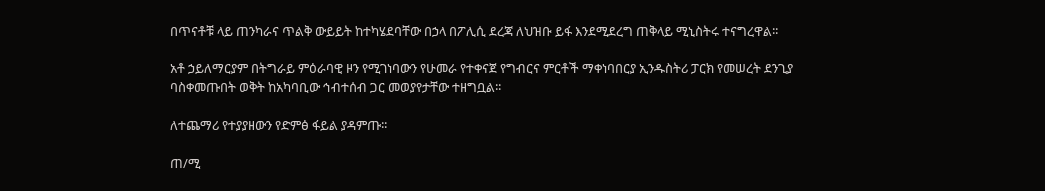በጥናቶቹ ላይ ጠንካራና ጥልቅ ውይይት ከተካሄደባቸው በኃላ በፖሊሲ ደረጃ ለህዝቡ ይፋ እንደሚደረግ ጠቅላይ ሚኒስትሩ ተናግረዋል፡፡

አቶ ኃይለማርያም በትግራይ ምዕራባዊ ዞን የሚገነባውን የሁመራ የተቀናጀ የግብርና ምርቶች ማቀነባበርያ ኢንዱስትሪ ፓርክ የመሠረት ደንጊያ ባስቀመጡበት ወቅት ከአካባቢው ኅብተሰብ ጋር መወያየታቸው ተዘግቧል፡፡

ለተጨማሪ የተያያዘውን የድምፅ ፋይል ያዳምጡ፡፡

ጠ/ሚ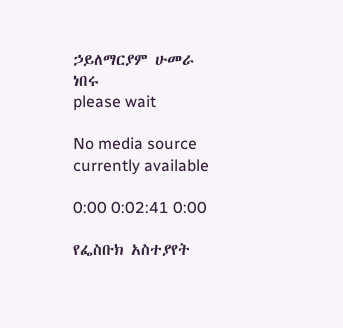ኃይለማርያም ሁመራ ነበሩ
please wait

No media source currently available

0:00 0:02:41 0:00

የፌስቡክ አስተያየት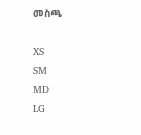መስጫ

XS
SM
MD
LG